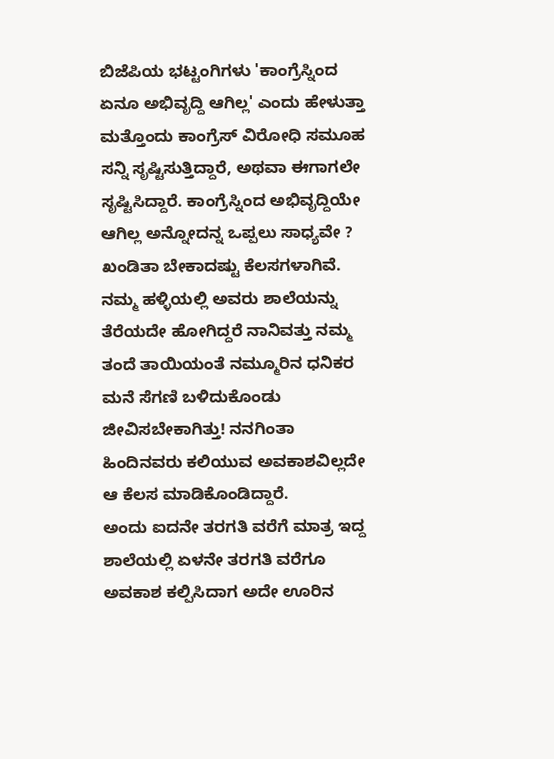ಬಿಜೆಪಿಯ ಭಟ್ಟಂಗಿಗಳು 'ಕಾಂಗ್ರೆಸ್ನಿಂದ ಏನೂ ಅಭಿವೃದ್ದಿ ಆಗಿಲ್ಲ' ಎಂದು ಹೇಳುತ್ತಾ ಮತ್ತೊಂದು ಕಾಂಗ್ರೆಸ್ ವಿರೋಧಿ ಸಮೂಹ ಸನ್ನಿ ಸೃಷ್ಟಿಸುತ್ತಿದ್ದಾರೆ, ಅಥವಾ ಈಗಾಗಲೇ ಸೃಷ್ಟಿಸಿದ್ದಾರೆ. ಕಾಂಗ್ರೆಸ್ನಿಂದ ಅಭಿವೃದ್ದಿಯೇ ಆಗಿಲ್ಲ ಅನ್ನೋದನ್ನ ಒಪ್ಪಲು ಸಾಧ್ಯವೇ ? ಖಂಡಿತಾ ಬೇಕಾದಷ್ಟು ಕೆಲಸಗಳಾಗಿವೆ.
ನಮ್ಮ ಹಳ್ಳಿಯಲ್ಲಿ ಅವರು ಶಾಲೆಯನ್ನು ತೆರೆಯದೇ ಹೋಗಿದ್ದರೆ ನಾನಿವತ್ತು ನಮ್ಮ ತಂದೆ ತಾಯಿಯಂತೆ ನಮ್ಮೂರಿನ ಧನಿಕರ ಮನೆ ಸೆಗಣಿ ಬಳಿದುಕೊಂಡು ಜೀವಿಸಬೇಕಾಗಿತ್ತು! ನನಗಿಂತಾ ಹಿಂದಿನವರು ಕಲಿಯುವ ಅವಕಾಶವಿಲ್ಲದೇ ಆ ಕೆಲಸ ಮಾಡಿಕೊಂಡಿದ್ದಾರೆ.
ಅಂದು ಐದನೇ ತರಗತಿ ವರೆಗೆ ಮಾತ್ರ ಇದ್ದ ಶಾಲೆಯಲ್ಲಿ ಏಳನೇ ತರಗತಿ ವರೆಗೂ ಅವಕಾಶ ಕಲ್ಪಿಸಿದಾಗ ಅದೇ ಊರಿನ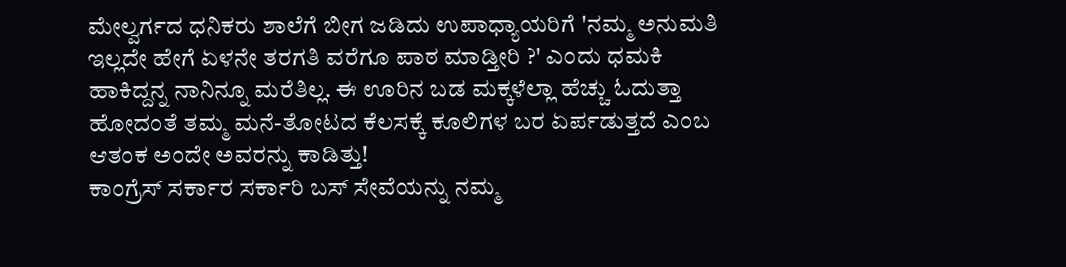ಮೇಲ್ವರ್ಗದ ಧನಿಕರು ಶಾಲೆಗೆ ಬೀಗ ಜಡಿದು ಉಪಾಧ್ಯಾಯರಿಗೆ 'ನಮ್ಮ ಅನುಮತಿ ಇಲ್ಲದೇ ಹೇಗೆ ಏಳನೇ ತರಗತಿ ವರೆಗೂ ಪಾಠ ಮಾಡ್ತೀರಿ ?' ಎಂದು ಧಮಕಿ ಹಾಕಿದ್ದನ್ನ ನಾನಿನ್ನೂ ಮರೆತಿಲ್ಲ. ಈ ಊರಿನ ಬಡ ಮಕ್ಕಳೆಲ್ಲಾ ಹೆಚ್ಚು ಓದುತ್ತಾ ಹೋದಂತೆ ತಮ್ಮ ಮನೆ-ತೋಟದ ಕೆಲಸಕ್ಕೆ ಕೂಲಿಗಳ ಬರ ಏರ್ಪಡುತ್ತದೆ ಎಂಬ ಆತಂಕ ಅಂದೇ ಅವರನ್ನು ಕಾಡಿತ್ತು!
ಕಾಂಗ್ರೆಸ್ ಸರ್ಕಾರ ಸರ್ಕಾರಿ ಬಸ್ ಸೇವೆಯನ್ನು ನಮ್ಮ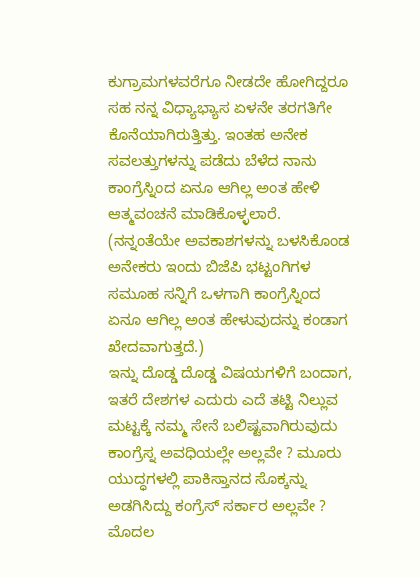ಕುಗ್ರಾಮಗಳವರೆಗೂ ನೀಡದೇ ಹೋಗಿದ್ದರೂ ಸಹ ನನ್ನ ವಿಧ್ಯಾಭ್ಯಾಸ ಏಳನೇ ತರಗತಿಗೇ ಕೊನೆಯಾಗಿರುತ್ತಿತ್ತು. ಇಂತಹ ಅನೇಕ ಸವಲತ್ತುಗಳನ್ನು ಪಡೆದು ಬೆಳೆದ ನಾನು ಕಾಂಗ್ರೆಸ್ನಿಂದ ಏನೂ ಆಗಿಲ್ಲ ಅಂತ ಹೇಳಿ ಆತ್ಮವಂಚನೆ ಮಾಡಿಕೊಳ್ಳಲಾರೆ. (ನನ್ನಂತೆಯೇ ಅವಕಾಶಗಳನ್ನು ಬಳಸಿಕೊಂಡ ಅನೇಕರು ಇಂದು ಬಿಜೆಪಿ ಭಟ್ಟಂಗಿಗಳ ಸಮೂಹ ಸನ್ನಿಗೆ ಒಳಗಾಗಿ ಕಾಂಗ್ರೆಸ್ನಿಂದ ಏನೂ ಆಗಿಲ್ಲ ಅಂತ ಹೇಳುವುದನ್ನು ಕಂಡಾಗ ಖೇದವಾಗುತ್ತದೆ.)
ಇನ್ನು ದೊಡ್ಡ ದೊಡ್ಡ ವಿಷಯಗಳಿಗೆ ಬಂದಾಗ, ಇತರೆ ದೇಶಗಳ ಎದುರು ಎದೆ ತಟ್ಟಿ ನಿಲ್ಲುವ ಮಟ್ಟಕ್ಕೆ ನಮ್ಮ ಸೇನೆ ಬಲಿಷ್ಟವಾಗಿರುವುದು ಕಾಂಗ್ರೆಸ್ನ ಅವಧಿಯಲ್ಲೇ ಅಲ್ಲವೇ ? ಮೂರು ಯುದ್ಧಗಳಲ್ಲಿ ಪಾಕಿಸ್ತಾನದ ಸೊಕ್ಕನ್ನು ಅಡಗಿಸಿದ್ದು ಕಂಗ್ರೆಸ್ ಸರ್ಕಾರ ಅಲ್ಲವೇ ? ಮೊದಲ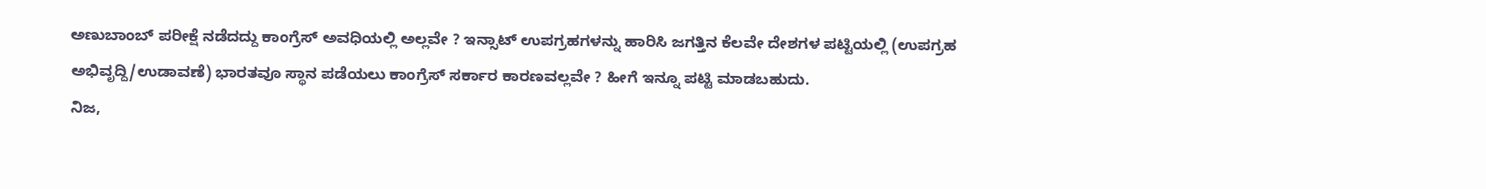ಅಣುಬಾಂಬ್ ಪರೀಕ್ಷೆ ನಡೆದದ್ದು ಕಾಂಗ್ರೆಸ್ ಅವಧಿಯಲ್ಲಿ ಅಲ್ಲವೇ ? ಇನ್ಸಾಟ್ ಉಪಗ್ರಹಗಳನ್ನು ಹಾರಿಸಿ ಜಗತ್ತಿನ ಕೆಲವೇ ದೇಶಗಳ ಪಟ್ಟಿಯಲ್ಲಿ (ಉಪಗ್ರಹ ಅಭಿವೃದ್ದಿ/ಉಡಾವಣೆ) ಭಾರತವೂ ಸ್ಥಾನ ಪಡೆಯಲು ಕಾಂಗ್ರೆಸ್ ಸರ್ಕಾರ ಕಾರಣವಲ್ಲವೇ ? ಹೀಗೆ ಇನ್ನೂ ಪಟ್ಟಿ ಮಾಡಬಹುದು.
ನಿಜ,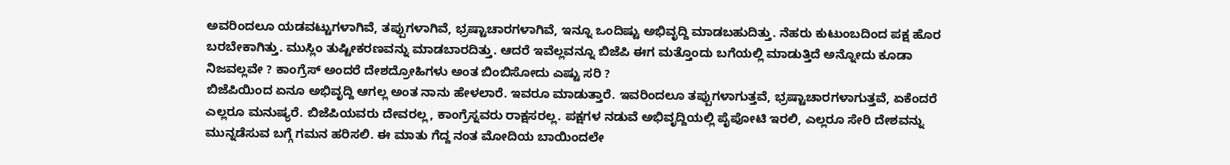ಅವರಿಂದಲೂ ಯಡವಟ್ಟುಗಳಾಗಿವೆ, ತಪ್ಪುಗಳಾಗಿವೆ, ಭ್ರಷ್ಟಾಚಾರಗಳಾಗಿವೆ, ಇನ್ನೂ ಒಂದಿಷ್ಟು ಅಭಿವೃದ್ದಿ ಮಾಡಬಹುದಿತ್ತು. ನೆಹರು ಕುಟುಂಬದಿಂದ ಪಕ್ಷ ಹೊರ ಬರಬೇಕಾಗಿತ್ತು. ಮುಸ್ಲಿಂ ತುಷ್ಟೀಕರಣವನ್ನು ಮಾಡಬಾರದಿತ್ತು. ಆದರೆ ಇವೆಲ್ಲವನ್ನೂ ಬಿಜೆಪಿ ಈಗ ಮತ್ತೊಂದು ಬಗೆಯಲ್ಲಿ ಮಾಡುತ್ತಿದೆ ಅನ್ನೋದು ಕೂಡಾ ನಿಜವಲ್ಲವೇ ? ಕಾಂಗ್ರೆಸ್ ಅಂದರೆ ದೇಶದ್ರೋಹಿಗಳು ಅಂತ ಬಿಂಬಿಸೋದು ಎಷ್ಟು ಸರಿ ?
ಬಿಜೆಪಿಯಿಂದ ಏನೂ ಅಭಿವೃದ್ದಿ ಆಗಲ್ಲ ಅಂತ ನಾನು ಹೇಳಲಾರೆ. ಇವರೂ ಮಾಡುತ್ತಾರೆ. ಇವರಿಂದಲೂ ತಪ್ಪುಗಳಾಗುತ್ತವೆ, ಭ್ರಷ್ಟಾಚಾರಗಳಾಗುತ್ತವೆ, ಏಕೆಂದರೆ ಎಲ್ಲರೂ ಮನುಷ್ಯರೆ. ಬಿಜೆಪಿಯವರು ದೇವರಲ್ಲ, ಕಾಂಗ್ರೆಸ್ನವರು ರಾಕ್ಷಸರಲ್ಲ. ಪಕ್ಷಗಳ ನಡುವೆ ಅಭಿವೃದ್ದಿಯಲ್ಲಿ ಪೈಪೋಟಿ ಇರಲಿ, ಎಲ್ಲರೂ ಸೇರಿ ದೇಶವನ್ನು ಮುನ್ನಡೆಸುವ ಬಗ್ಗೆ ಗಮನ ಹರಿಸಲಿ. ಈ ಮಾತು ಗೆದ್ದ ನಂತ ಮೋದಿಯ ಬಾಯಿಂದಲೇ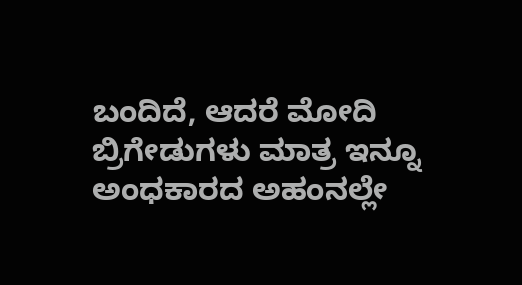ಬಂದಿದೆ, ಆದರೆ ಮೋದಿ ಬ್ರಿಗೇಡುಗಳು ಮಾತ್ರ ಇನ್ನೂ ಅಂಧಕಾರದ ಅಹಂನಲ್ಲೇ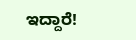ಇದ್ದಾರೆ!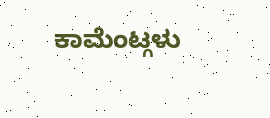ಕಾಮೆಂಟ್ಗಳು